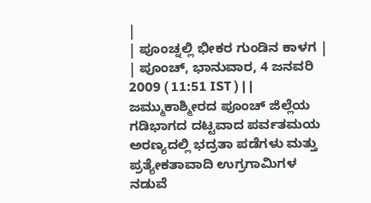|
| ಪೂಂಚ್ನಲ್ಲಿ ಭೀಕರ ಗುಂಡಿನ ಕಾಳಗ |
| ಪೂಂಚ್, ಭಾನುವಾರ, 4 ಜನವರಿ 2009 ( 11:51 IST ) | |
ಜಮ್ಮುಕಾಶ್ಮೀರದ ಪೂಂಚ್ ಜಿಲ್ಲೆಯ ಗಡಿಭಾಗದ ದಟ್ಟವಾದ ಪರ್ವತಮಯ ಅರಣ್ಯದಲ್ಲಿ ಭದ್ರತಾ ಪಡೆಗಳು ಮತ್ತು ಪ್ರತ್ಯೇಕತಾವಾದಿ ಉಗ್ರಗಾಮಿಗಳ ನಡುವೆ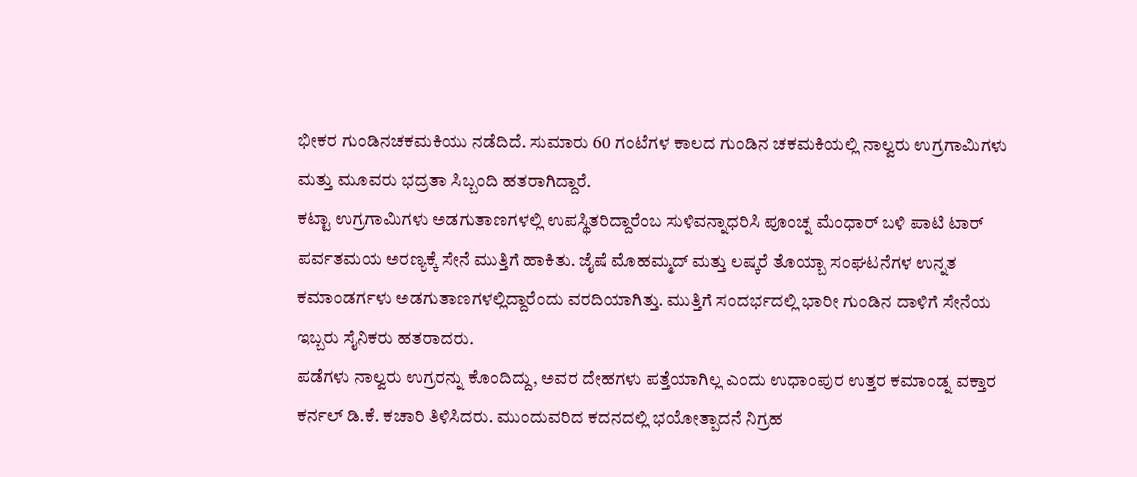ಭೀಕರ ಗುಂಡಿನಚಕಮಕಿಯು ನಡೆದಿದೆ. ಸುಮಾರು 60 ಗಂಟೆಗಳ ಕಾಲದ ಗುಂಡಿನ ಚಕಮಕಿಯಲ್ಲಿ ನಾಲ್ವರು ಉಗ್ರಗಾಮಿಗಳು ಮತ್ತು ಮೂವರು ಭದ್ರತಾ ಸಿಬ್ಬಂದಿ ಹತರಾಗಿದ್ದಾರೆ.
ಕಟ್ಟಾ ಉಗ್ರಗಾಮಿಗಳು ಅಡಗುತಾಣಗಳಲ್ಲಿ ಉಪಸ್ಥಿತರಿದ್ದಾರೆಂಬ ಸುಳಿವನ್ನಾಧರಿಸಿ ಪೂಂಚ್ನ ಮೆಂಧಾರ್ ಬಳಿ ಪಾಟಿ ಟಾರ್ ಪರ್ವತಮಯ ಅರಣ್ಯಕ್ಕೆ ಸೇನೆ ಮುತ್ತಿಗೆ ಹಾಕಿತು. ಜೈಷೆ ಮೊಹಮ್ಮದ್ ಮತ್ತು ಲಷ್ಕರೆ ತೊಯ್ಬಾ ಸಂಘಟನೆಗಳ ಉನ್ನತ ಕಮಾಂಡರ್ಗಳು ಅಡಗುತಾಣಗಳಲ್ಲಿದ್ದಾರೆಂದು ವರದಿಯಾಗಿತ್ತು. ಮುತ್ತಿಗೆ ಸಂದರ್ಭದಲ್ಲಿ ಭಾರೀ ಗುಂಡಿನ ದಾಳಿಗೆ ಸೇನೆಯ ಇಬ್ಬರು ಸೈನಿಕರು ಹತರಾದರು.
ಪಡೆಗಳು ನಾಲ್ವರು ಉಗ್ರರನ್ನು ಕೊಂದಿದ್ದು, ಅವರ ದೇಹಗಳು ಪತ್ತೆಯಾಗಿಲ್ಲ ಎಂದು ಉಧಾಂಪುರ ಉತ್ತರ ಕಮಾಂಡ್ನ ವಕ್ತಾರ ಕರ್ನಲ್ ಡಿ.ಕೆ. ಕಚಾರಿ ತಿಳಿಸಿದರು. ಮುಂದುವರಿದ ಕದನದಲ್ಲಿ ಭಯೋತ್ಪಾದನೆ ನಿಗ್ರಹ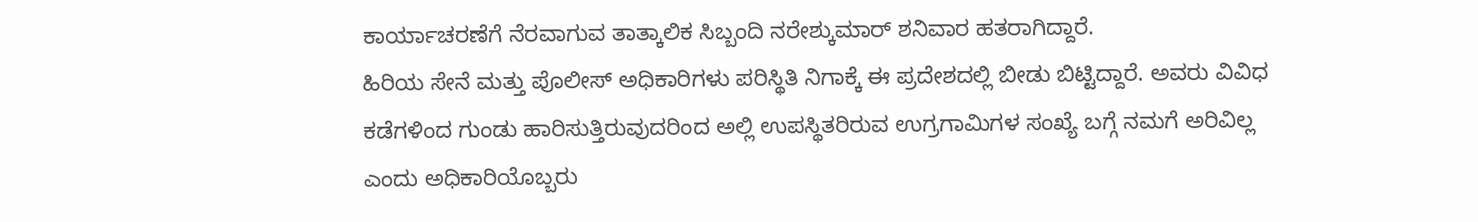ಕಾರ್ಯಾಚರಣೆಗೆ ನೆರವಾಗುವ ತಾತ್ಕಾಲಿಕ ಸಿಬ್ಬಂದಿ ನರೇಶ್ಕುಮಾರ್ ಶನಿವಾರ ಹತರಾಗಿದ್ದಾರೆ.
ಹಿರಿಯ ಸೇನೆ ಮತ್ತು ಪೊಲೀಸ್ ಅಧಿಕಾರಿಗಳು ಪರಿಸ್ಥಿತಿ ನಿಗಾಕ್ಕೆ ಈ ಪ್ರದೇಶದಲ್ಲಿ ಬೀಡು ಬಿಟ್ಟಿದ್ದಾರೆ. ಅವರು ವಿವಿಧ ಕಡೆಗಳಿಂದ ಗುಂಡು ಹಾರಿಸುತ್ತಿರುವುದರಿಂದ ಅಲ್ಲಿ ಉಪಸ್ಥಿತರಿರುವ ಉಗ್ರಗಾಮಿಗಳ ಸಂಖ್ಯೆ ಬಗ್ಗೆ ನಮಗೆ ಅರಿವಿಲ್ಲ ಎಂದು ಅಧಿಕಾರಿಯೊಬ್ಬರು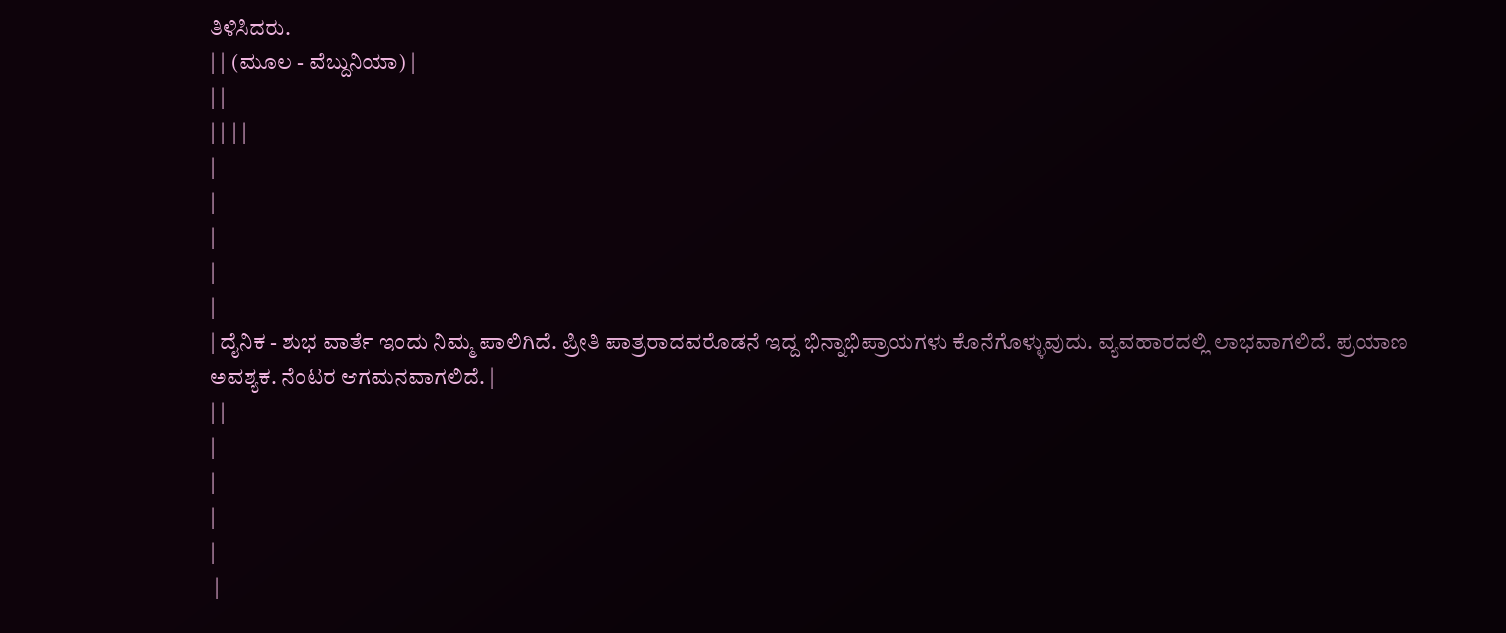ತಿಳಿಸಿದರು.
| | (ಮೂಲ - ವೆಬ್ದುನಿಯಾ) |
| |
| | | |
|
|
|
|
|
| ದೈನಿಕ - ಶುಭ ವಾರ್ತೆ ಇಂದು ನಿಮ್ಮ ಪಾಲಿಗಿದೆ. ಪ್ರೀತಿ ಪಾತ್ರರಾದವರೊಡನೆ ಇದ್ದ ಭಿನ್ನಾಭಿಪ್ರಾಯಗಳು ಕೊನೆಗೊಳ್ಳುವುದು. ವ್ಯವಹಾರದಲ್ಲಿ ಲಾಭವಾಗಲಿದೆ. ಪ್ರಯಾಣ ಅವಶ್ಯಕ. ನೆಂಟರ ಆಗಮನವಾಗಲಿದೆ. |
| |
|
|
|
|
 |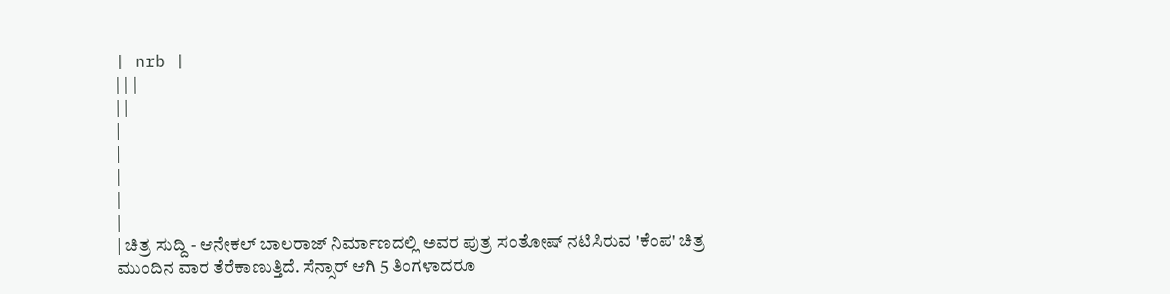| nrb |
| | |
| |
|
|
|
|
|
| ಚಿತ್ರ ಸುದ್ದಿ - ಆನೇಕಲ್ ಬಾಲರಾಜ್ ನಿರ್ಮಾಣದಲ್ಲಿ ಅವರ ಪುತ್ರ ಸಂತೋಷ್ ನಟಿಸಿರುವ 'ಕೆಂಪ' ಚಿತ್ರ ಮುಂದಿನ ವಾರ ತೆರೆಕಾಣುತ್ತಿದೆ. ಸೆನ್ಸಾರ್ ಆಗಿ 5 ತಿಂಗಳಾದರೂ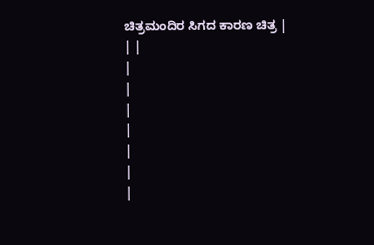ಚಿತ್ರಮಂದಿರ ಸಿಗದ ಕಾರಣ ಚಿತ್ರ |
| |
|
|
|
|
|
|
|